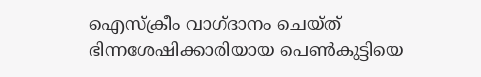ഐസ്ക്രീം വാഗ്ദാനം ചെയ്ത് ഭിന്നശേഷിക്കാരിയായ പെൺകുട്ടിയെ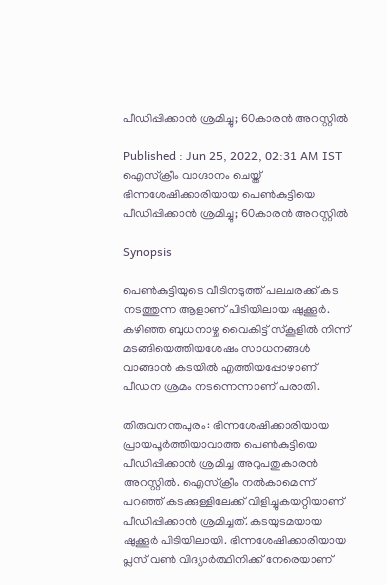പീഡിപ്പിക്കാൻ ശ്രമിച്ചു; 60കാരൻ അറസ്റ്റിൽ

Published : Jun 25, 2022, 02:31 AM IST
ഐസ്ക്രീം വാഗ്ദാനം ചെയ്ത് ഭിന്നശേഷിക്കാരിയായ പെൺകുട്ടിയെ പീഡിപ്പിക്കാൻ ശ്രമിച്ചു; 60കാരൻ അറസ്റ്റിൽ

Synopsis

പെൺകുട്ടിയുടെ വീടിനടുത്ത് പലചരക്ക് കട നടത്തുന്ന ആളാണ് പിടിയിലായ ഷുക്കൂർ. കഴിഞ്ഞ ബുധനാഴ്ച വൈകിട്ട് സ്കൂളിൽ നിന്ന് മടങ്ങിയെത്തിയശേഷം സാധനങ്ങൾ വാങ്ങാൻ കടയിൽ എത്തിയപ്പോഴാണ് പീഡന ശ്രമം നടന്നെന്നാണ് പരാതി.

തിരുവനന്തപുരം: ഭിന്നശേഷിക്കാരിയായ പ്രായപൂർത്തിയാവാത്ത പെൺകുട്ടിയെ പീഡിപ്പിക്കാൻ ശ്രമിച്ച അറുപതുകാരൻ അറസ്റ്റിൽ. ഐസ്ക്രീം നൽകാമെന്ന് പറഞ്ഞ് കടക്കുള്ളിലേക്ക് വിളിച്ചുകയറ്റിയാണ് പീഡിപ്പിക്കാൻ ശ്രമിച്ചത്. കടയുടമയായ  ഷുക്കൂർ പിടിയിലായി. ഭിന്നശേഷിക്കാരിയായ പ്ലസ് വൺ വിദ്യാർത്ഥിനിക്ക് നേരെയാണ്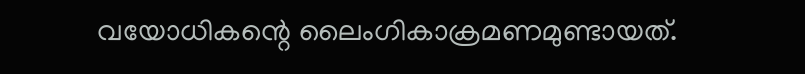വയോധികന്റെ ലൈംഗികാക്രമണമുണ്ടായത്.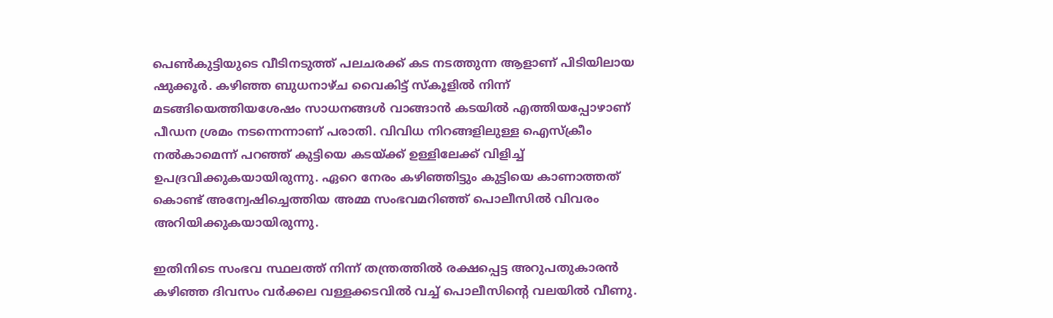പെൺകുട്ടിയുടെ വീടിനടുത്ത് പലചരക്ക് കട നടത്തുന്ന ആളാണ് പിടിയിലായ ഷുക്കൂർ. കഴിഞ്ഞ ബുധനാഴ്ച വൈകിട്ട് സ്കൂളിൽ നിന്ന് മടങ്ങിയെത്തിയശേഷം സാധനങ്ങൾ വാങ്ങാൻ കടയിൽ എത്തിയപ്പോഴാണ് പീഡന ശ്രമം നടന്നെന്നാണ് പരാതി. വിവിധ നിറങ്ങളിലുള്ള ഐസ്ക്രീം നൽകാമെന്ന് പറഞ്ഞ് കുട്ടിയെ കടയ്ക്ക് ഉള്ളിലേക്ക് വിളിച്ച് ഉപദ്രവിക്കുകയായിരുന്നു. ഏറെ നേരം കഴിഞ്ഞിട്ടും കുട്ടിയെ കാണാത്തത് കൊണ്ട് അന്വേഷിച്ചെത്തിയ അമ്മ സംഭവമറിഞ്ഞ് പൊലീസിൽ വിവരം അറിയിക്കുകയായിരുന്നു.

ഇതിനിടെ സംഭവ സ്ഥലത്ത് നിന്ന് തന്ത്രത്തിൽ രക്ഷപ്പെട്ട അറുപതുകാരൻ കഴിഞ്ഞ ദിവസം വർക്കല വള്ളക്കടവിൽ വച്ച് പൊലീസിന്റെ വലയിൽ വീണു.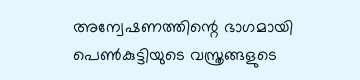അന്വേഷണത്തിന്റെ ഭാഗമായി പെൺകുട്ടിയുടെ വസ്ത്രങ്ങളുടെ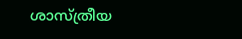ശാസ്ത്രീയ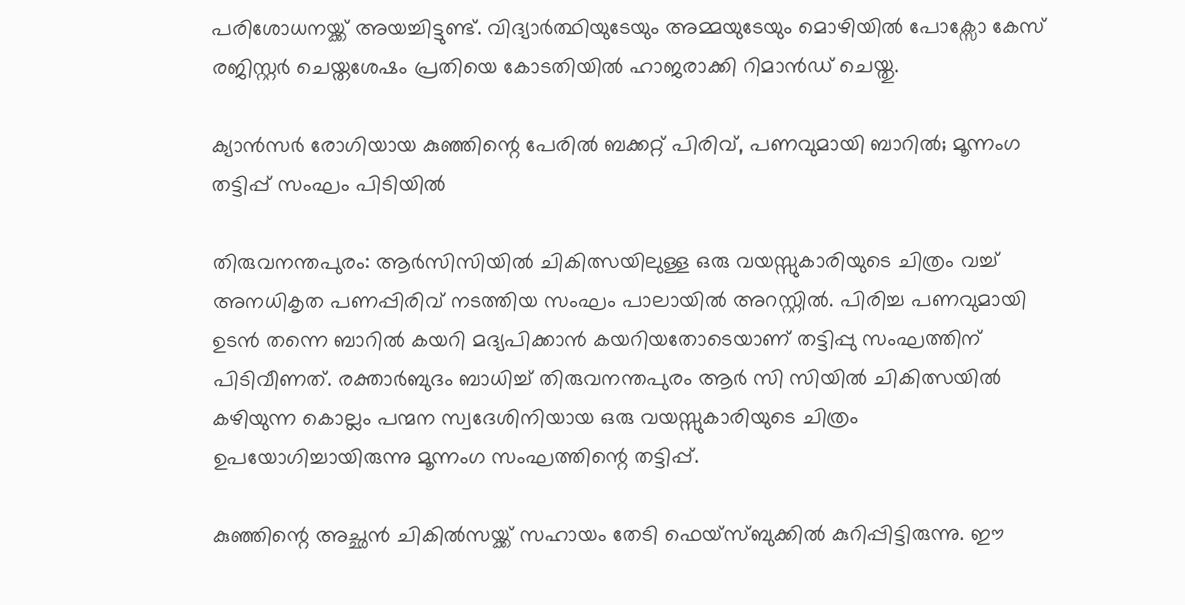പരിശോധനയ്ക്ക് അയച്ചിട്ടുണ്ട്. വിദ്യാർത്ഥിയുടേയും അമ്മയുടേയും മൊഴിയിൽ പോക്സോ കേസ് രജിസ്റ്റർ ചെയ്തശേഷം പ്രതിയെ കോടതിയിൽ ഹാജരാക്കി റിമാൻഡ് ചെയ്തു.

ക്യാൻസർ രോഗിയായ കുഞ്ഞിന്റെ പേരിൽ ബക്കറ്റ് പിരിവ്, പണവുമായി ബാറിൽ; മൂന്നംഗ തട്ടിപ്പ് സംഘം പിടിയിൽ

തിരുവനന്തപുരം: ആർസിസിയിൽ ചികിത്സയിലുള്ള ഒരു വയസ്സുകാരിയുടെ ചിത്രം വച്ച് അനധികൃത പണപ്പിരിവ് നടത്തിയ സംഘം പാലായിൽ അറസ്റ്റിൽ. പിരിച്ച പണവുമായി ഉടൻ തന്നെ ബാറിൽ കയറി മദ്യപിക്കാൻ കയറിയതോടെയാണ് തട്ടിപ്പു സംഘത്തിന് പിടിവീണത്. രക്താർബുദം ബാധിച്ച് തിരുവനന്തപുരം ആർ സി സിയിൽ ചികിത്സയിൽ കഴിയുന്ന കൊല്ലം പന്മന സ്വദേശിനിയായ ഒരു വയസ്സുകാരിയുടെ ചിത്രം ഉപയോഗിച്ചായിരുന്നു മൂന്നംഗ സംഘത്തിന്റെ തട്ടിപ്പ്.

കുഞ്ഞിന്റെ അച്ഛൻ ചികിൽസയ്ക്ക് സഹായം തേടി ഫെയ്സ്ബുക്കിൽ കുറിപ്പിട്ടിരുന്നു. ഈ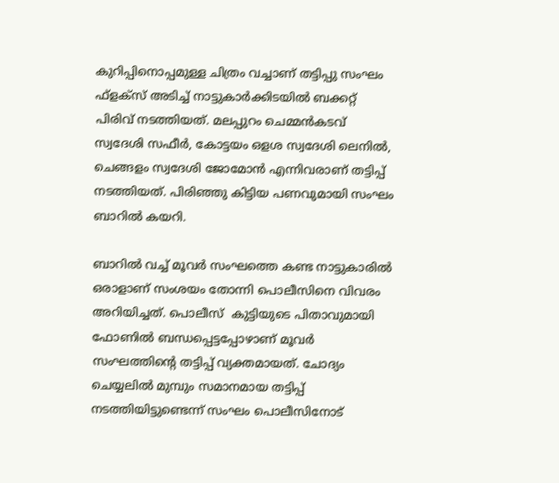കുറിപ്പിനൊപ്പമുള്ള ചിത്രം വച്ചാണ് തട്ടിപ്പു സംഘം ഫ്ളക്സ് അടിച്ച് നാട്ടുകാർക്കിടയിൽ ബക്കറ്റ് പിരിവ് നടത്തിയത്. മലപ്പുറം ചെമ്മൻകടവ് സ്വദേശി സഫീർ, കോട്ടയം ഒളശ സ്വദേശി ലെനിൽ, ചെങ്ങളം സ്വദേശി ജോമോൻ എന്നിവരാണ് തട്ടിപ്പ് നടത്തിയത്. പിരിഞ്ഞു കിട്ടിയ പണവുമായി സംഘം ബാറിൽ കയറി.

ബാറിൽ വച്ച് മൂവർ സംഘത്തെ കണ്ട നാട്ടുകാരിൽ ഒരാളാണ് സംശയം തോന്നി പൊലീസിനെ വിവരം അറിയിച്ചത്. പൊലീസ്  കുട്ടിയുടെ പിതാവുമായി ഫോണിൽ ബന്ധപ്പെട്ടപ്പോഴാണ് മൂവർ സംഘത്തിന്റെ തട്ടിപ്പ് വ്യക്തമായത്. ചോദ്യം ചെയ്യലിൽ മുമ്പും സമാനമായ തട്ടിപ്പ് നടത്തിയിട്ടുണ്ടെന്ന് സംഘം പൊലീസിനോട്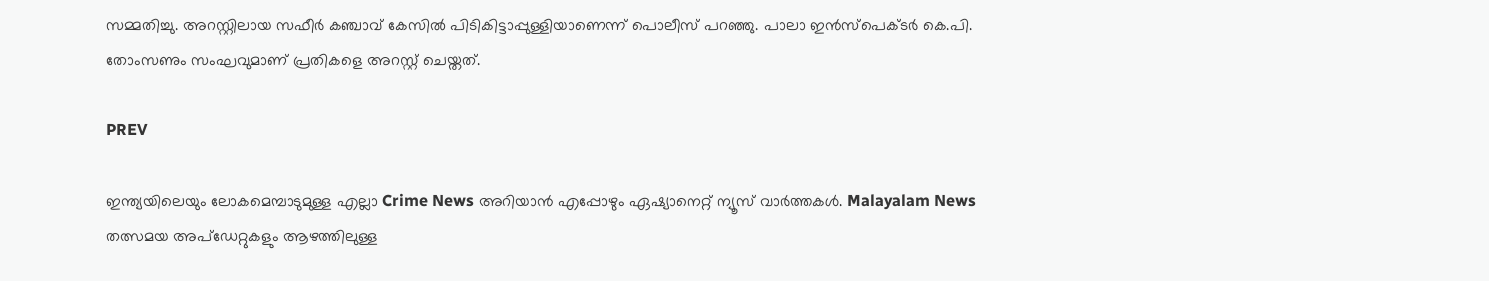സമ്മതിച്ചു. അറസ്റ്റിലായ സഫീർ കഞ്ചാവ് കേസിൽ പിടികിട്ടാപ്പുള്ളിയാണെന്ന് പൊലീസ് പറഞ്ഞു. പാലാ ഇൻസ്പെക്ടർ കെ.പി. തോംസണും സംഘവുമാണ് പ്രതികളെ അറസ്റ്റ് ചെയ്തത്.

PREV

ഇന്ത്യയിലെയും ലോകമെമ്പാടുമുള്ള എല്ലാ Crime News അറിയാൻ എപ്പോഴും ഏഷ്യാനെറ്റ് ന്യൂസ് വാർത്തകൾ. Malayalam News  തത്സമയ അപ്‌ഡേറ്റുകളും ആഴത്തിലുള്ള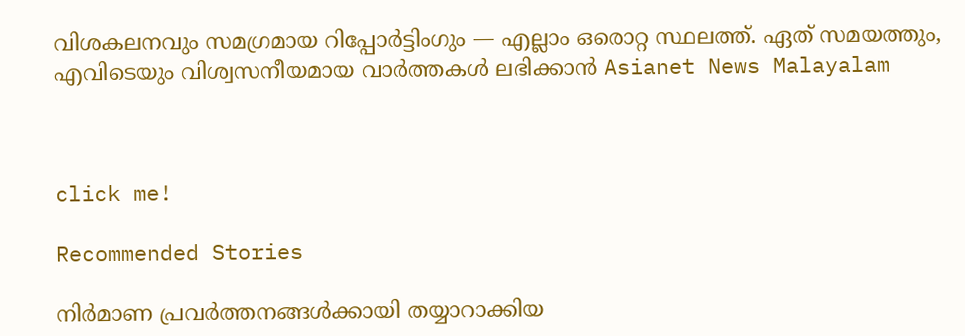വിശകലനവും സമഗ്രമായ റിപ്പോർട്ടിംഗും — എല്ലാം ഒരൊറ്റ സ്ഥലത്ത്. ഏത് സമയത്തും, എവിടെയും വിശ്വസനീയമായ വാർത്തകൾ ലഭിക്കാൻ Asianet News Malayalam



click me!

Recommended Stories

നിർമാണ പ്രവർത്തനങ്ങൾക്കായി തയ്യാറാക്കിയ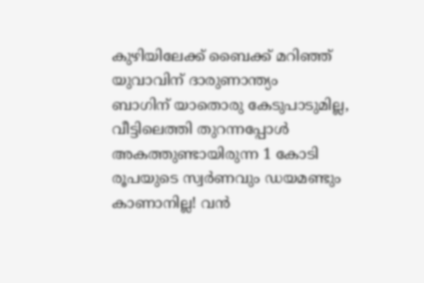കുഴിയിലേക്ക് ബൈക്ക് മറിഞ്ഞ് യുവാവിന് ദാരുണാന്ത്യം
ബാഗിന് യാതൊരു കേടുപാടുമില്ല, വീട്ടിലെത്തി തുറന്നപ്പോൾ അകത്തുണ്ടായിരുന്ന 1 കോടി രൂപയുടെ സ്വർണവും ഡയമണ്ടും കാണാനില്ല! വൻ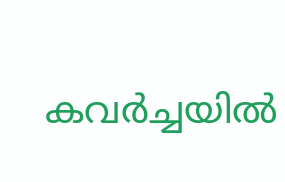കവർച്ചയിൽ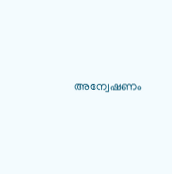അന്വേഷണം